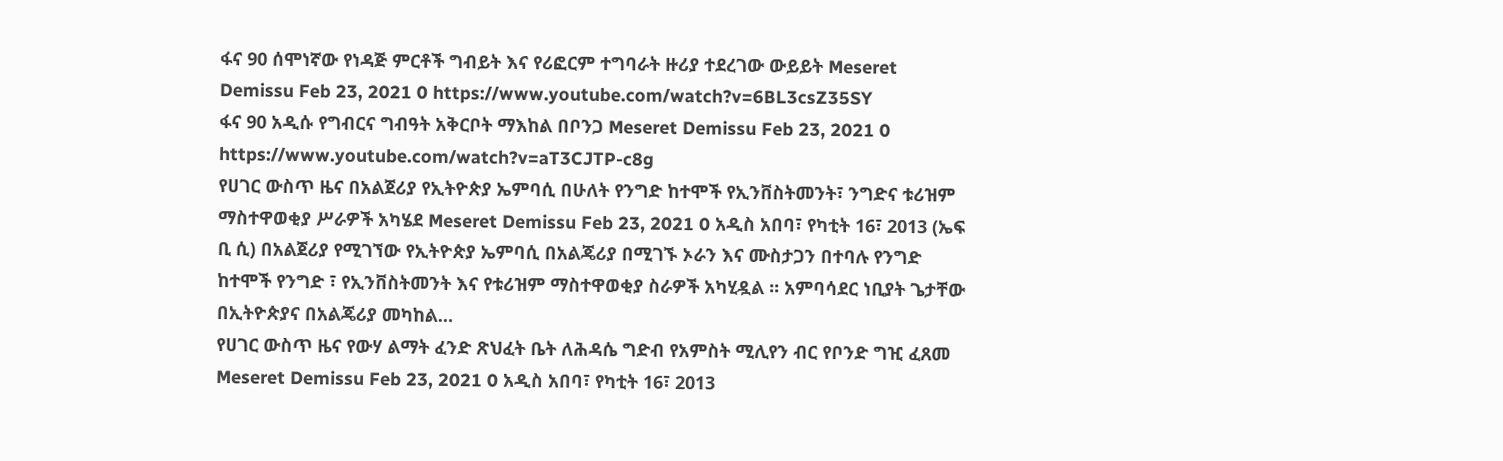ፋና 90 ሰሞነኛው የነዳጅ ምርቶች ግብይት እና የሪፎርም ተግባራት ዙሪያ ተደረገው ውይይት Meseret Demissu Feb 23, 2021 0 https://www.youtube.com/watch?v=6BL3csZ35SY
ፋና 90 አዲሱ የግብርና ግብዓት አቅርቦት ማእከል በቦንጋ Meseret Demissu Feb 23, 2021 0 https://www.youtube.com/watch?v=aT3CJTP-c8g
የሀገር ውስጥ ዜና በአልጀሪያ የኢትዮጵያ ኤምባሲ በሁለት የንግድ ከተሞች የኢንቨስትመንት፣ ንግድና ቱሪዝም ማስተዋወቂያ ሥራዎች አካሄደ Meseret Demissu Feb 23, 2021 0 አዲስ አበባ፣ የካቲት 16፣ 2013 (ኤፍ ቢ ሲ) በአልጀሪያ የሚገኘው የኢትዮጵያ ኤምባሲ በአልጄሪያ በሚገኙ ኦራን እና ሙስታጋን በተባሉ የንግድ ከተሞች የንግድ ፣ የኢንቨስትመንት እና የቱሪዝም ማስተዋወቂያ ስራዎች አካሂዷል ፡፡ አምባሳደር ነቢያት ጌታቸው በኢትዮጵያና በአልጄሪያ መካከል…
የሀገር ውስጥ ዜና የውሃ ልማት ፈንድ ጽህፈት ቤት ለሕዳሴ ግድብ የአምስት ሚሊየን ብር የቦንድ ግዢ ፈጸመ Meseret Demissu Feb 23, 2021 0 አዲስ አበባ፣ የካቲት 16፣ 2013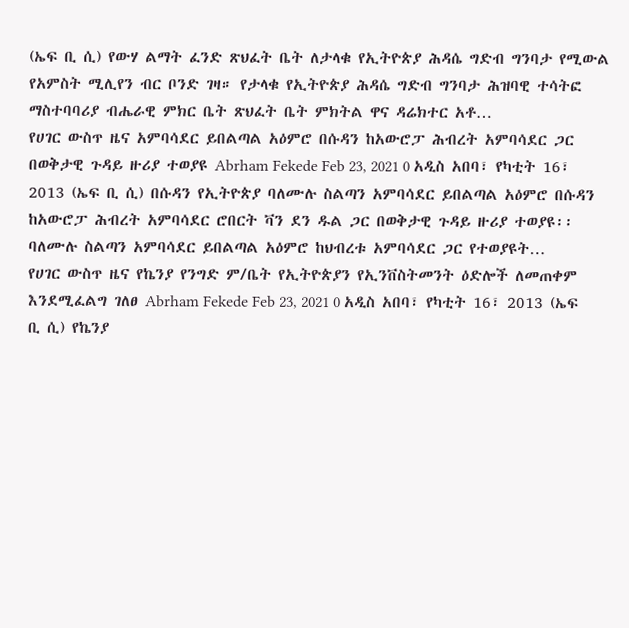(ኤፍ ቢ ሲ) የውሃ ልማት ፈንድ ጽህፈት ቤት ለታላቁ የኢትዮጵያ ሕዳሴ ግድብ ግንባታ የሚውል የአምስት ሚሊየን ብር ቦንድ ገዛ። የታላቁ የኢትዮጵያ ሕዳሴ ግድብ ግንባታ ሕዝባዊ ተሳትፎ ማስተባባሪያ ብሔራዊ ምክር ቤት ጽህፈት ቤት ምክትል ዋና ዳሬክተር አቶ…
የሀገር ውስጥ ዜና አምባሳደር ይበልጣል አዕምሮ በሱዳን ከአውሮፓ ሕብረት አምባሳደር ጋር በወቅታዊ ጉዳይ ዙሪያ ተወያዩ Abrham Fekede Feb 23, 2021 0 አዲስ አበባ፣ የካቲት 16፣ 2013 (ኤፍ ቢ ሲ) በሱዳን የኢትዮጵያ ባለሙሉ ስልጣን አምባሳደር ይበልጣል አዕምሮ በሱዳን ከአውሮፓ ሕብረት አምባሳደር ሮበርት ቫን ደን ዱል ጋር በወቅታዊ ጉዳይ ዙሪያ ተወያዩ፡፡ ባለሙሉ ስልጣን አምባሳደር ይበልጣል አዕምሮ ከህብረቱ አምባሳደር ጋር የተወያዩት…
የሀገር ውስጥ ዜና የኬንያ የንግድ ም/ቤት የኢትዮጵያን የኢንቨስትመንት ዕድሎች ለመጠቀም እንደሚፈልግ ገለፀ Abrham Fekede Feb 23, 2021 0 አዲስ አበባ፣ የካቲት 16፣ 2013 (ኤፍ ቢ ሲ) የኬንያ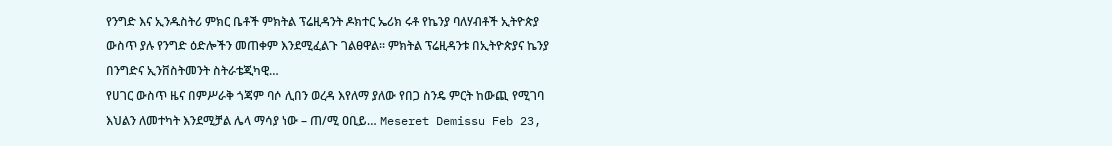የንግድ እና ኢንዱስትሪ ምክር ቤቶች ምክትል ፕሬዚዳንት ዶክተር ኤሪክ ሩቶ የኬንያ ባለሃብቶች ኢትዮጵያ ውስጥ ያሉ የንግድ ዕድሎችን መጠቀም እንደሚፈልጉ ገልፀዋል፡፡ ምክትል ፕሬዚዳንቱ በኢትዮጵያና ኬንያ በንግድና ኢንቨስትመንት ስትራቴጂካዊ…
የሀገር ውስጥ ዜና በምሥራቅ ጎጃም ባሶ ሊበን ወረዳ እየለማ ያለው የበጋ ስንዴ ምርት ከውጪ የሚገባ እህልን ለመተካት እንደሚቻል ሌላ ማሳያ ነው – ጠ/ሚ ዐቢይ… Meseret Demissu Feb 23,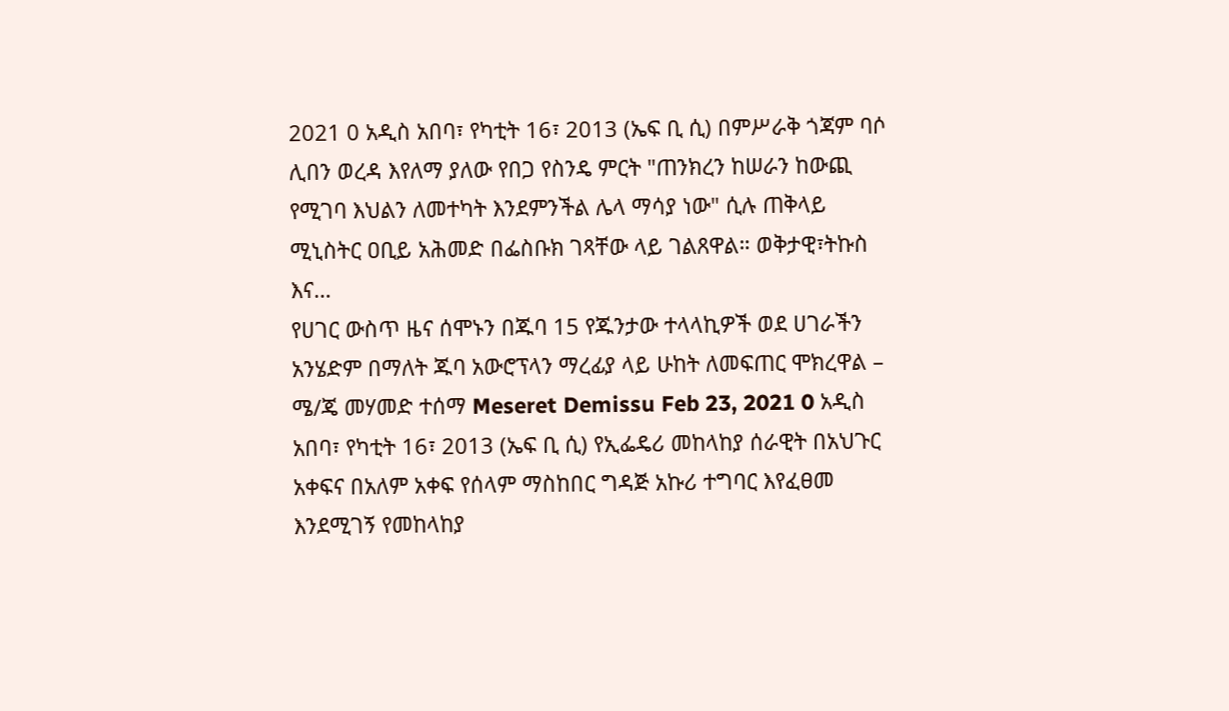2021 0 አዲስ አበባ፣ የካቲት 16፣ 2013 (ኤፍ ቢ ሲ) በምሥራቅ ጎጃም ባሶ ሊበን ወረዳ እየለማ ያለው የበጋ የስንዴ ምርት "ጠንክረን ከሠራን ከውጪ የሚገባ እህልን ለመተካት እንደምንችል ሌላ ማሳያ ነው" ሲሉ ጠቅላይ ሚኒስትር ዐቢይ አሕመድ በፌስቡክ ገጻቸው ላይ ገልጸዋል። ወቅታዊ፣ትኩስ እና…
የሀገር ውስጥ ዜና ሰሞኑን በጁባ 15 የጁንታው ተላላኪዎች ወደ ሀገራችን አንሄድም በማለት ጁባ አውሮፕላን ማረፊያ ላይ ሁከት ለመፍጠር ሞክረዋል – ሜ/ጄ መሃመድ ተሰማ Meseret Demissu Feb 23, 2021 0 አዲስ አበባ፣ የካቲት 16፣ 2013 (ኤፍ ቢ ሲ) የኢፌዴሪ መከላከያ ሰራዊት በአህጉር አቀፍና በአለም አቀፍ የሰላም ማስከበር ግዳጅ አኩሪ ተግባር እየፈፀመ እንደሚገኝ የመከላከያ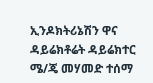ኢንዶክትሪኔሽን ዋና ዳይሬክቶሬት ዳይሬክተር ሜ/ጄ መሃመድ ተሰማ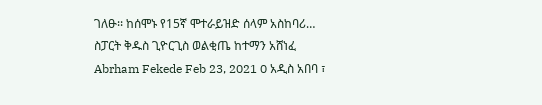ገለፁ፡፡ ከሰሞኑ የ15ኛ ሞተራይዝድ ሰላም አስከባሪ…
ስፓርት ቅዱስ ጊዮርጊስ ወልቂጤ ከተማን አሸነፈ Abrham Fekede Feb 23, 2021 0 አዲስ አበባ ፣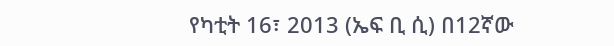የካቲት 16፣ 2013 (ኤፍ ቢ ሲ) በ12ኛው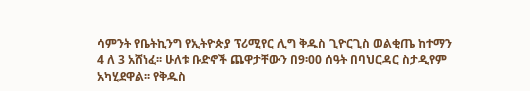ሳምንት የቤትኪንግ የኢትዮጵያ ፕሪሚየር ሊግ ቅዱስ ጊዮርጊስ ወልቂጤ ከተማን 4 ለ 3 አሸነፈ፡፡ ሁለቱ ቡድኖች ጨዋታቸውን በ9፡00 ሰዓት በባህርዳር ስታዲየም አካሂደዋል፡፡ የቅዱስ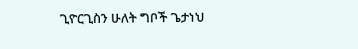ጊዮርጊስን ሁለት ግቦች ጌታነህ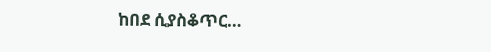ከበደ ሲያስቆጥር…